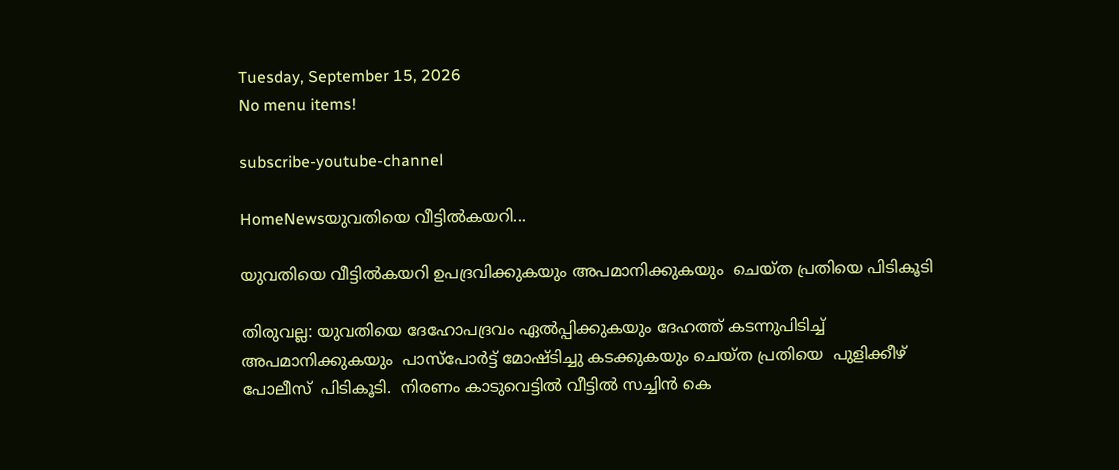Tuesday, September 15, 2026
No menu items!

subscribe-youtube-channel

HomeNewsയുവതിയെ വീട്ടിൽകയറി...

യുവതിയെ വീട്ടിൽകയറി ഉപദ്രവിക്കുകയും അപമാനിക്കുകയും  ചെയ്ത പ്രതിയെ പിടികൂടി

തിരുവല്ല: യുവതിയെ ദേഹോപദ്രവം ഏൽപ്പിക്കുകയും ദേഹത്ത് കടന്നുപിടിച്ച് അപമാനിക്കുകയും  പാസ്പോർട്ട് മോഷ്ടിച്ചു കടക്കുകയും ചെയ്ത പ്രതിയെ  പുളിക്കീഴ് പോലീസ്  പിടികൂടി.  നിരണം കാടുവെട്ടിൽ വീട്ടിൽ സച്ചിൻ കെ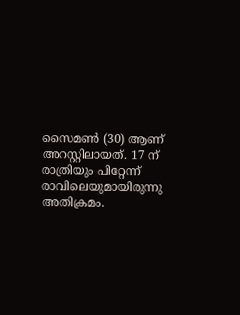സൈമൺ (30) ആണ് അറസ്റ്റിലായത്. 17 ന് രാത്രിയും പിറ്റേന്ന് രാവിലെയുമായിരുന്നു അതിക്രമം.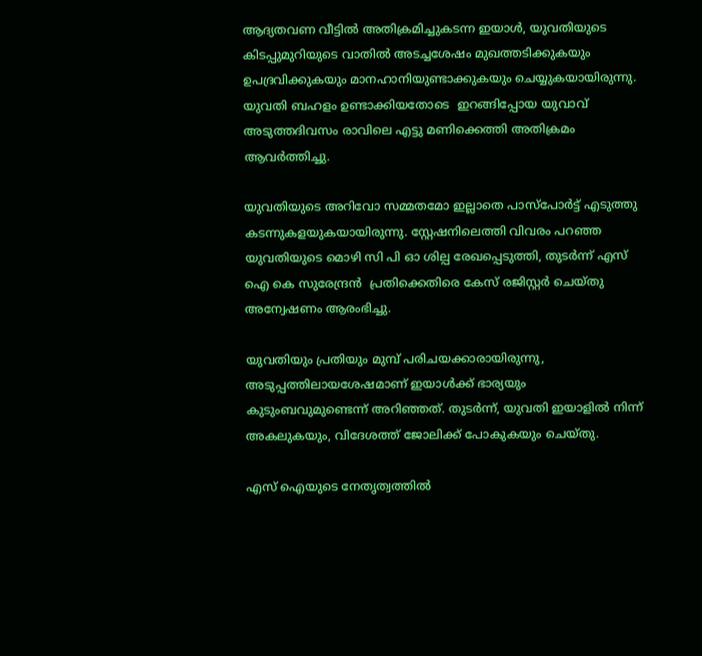ആദ്യതവണ വീട്ടിൽ അതിക്രമിച്ചുകടന്ന ഇയാൾ, യുവതിയുടെ കിടപ്പുമുറിയുടെ വാതിൽ അടച്ചശേഷം മുഖത്തടിക്കുകയും ഉപദ്രവിക്കുകയും മാനഹാനിയുണ്ടാക്കുകയും ചെയ്യുകയായിരുന്നു. യുവതി ബഹളം ഉണ്ടാക്കിയതോടെ  ഇറങ്ങിപ്പോയ യുവാവ് അടുത്തദിവസം രാവിലെ എട്ടു മണിക്കെത്തി അതിക്രമം ആവർത്തിച്ചു.

യുവതിയുടെ അറിവോ സമ്മതമോ ഇല്ലാതെ പാസ്പോർട്ട് എടുത്തു കടന്നുകളയുകയായിരുന്നു. സ്റ്റേഷനിലെത്തി വിവരം പറഞ്ഞ യുവതിയുടെ മൊഴി സി പി ഓ ശില്പ രേഖപ്പെടുത്തി, തുടർന്ന് എസ് ഐ കെ സുരേന്ദ്രൻ  പ്രതിക്കെതിരെ കേസ് രജിസ്റ്റർ ചെയ്തു അന്വേഷണം ആരംഭിച്ചു.

യുവതിയും പ്രതിയും മുമ്പ് പരിചയക്കാരായിരുന്നു, അടുപ്പത്തിലായശേഷമാണ് ഇയാൾക്ക് ഭാര്യയും കുടുംബവുമുണ്ടെന്ന് അറിഞ്ഞത്. തുടർന്ന്, യുവതി ഇയാളിൽ നിന്ന് അകലുകയും, വിദേശത്ത് ജോലിക്ക് പോകുകയും ചെയ്തു.

എസ് ഐയുടെ നേതൃത്വത്തിൽ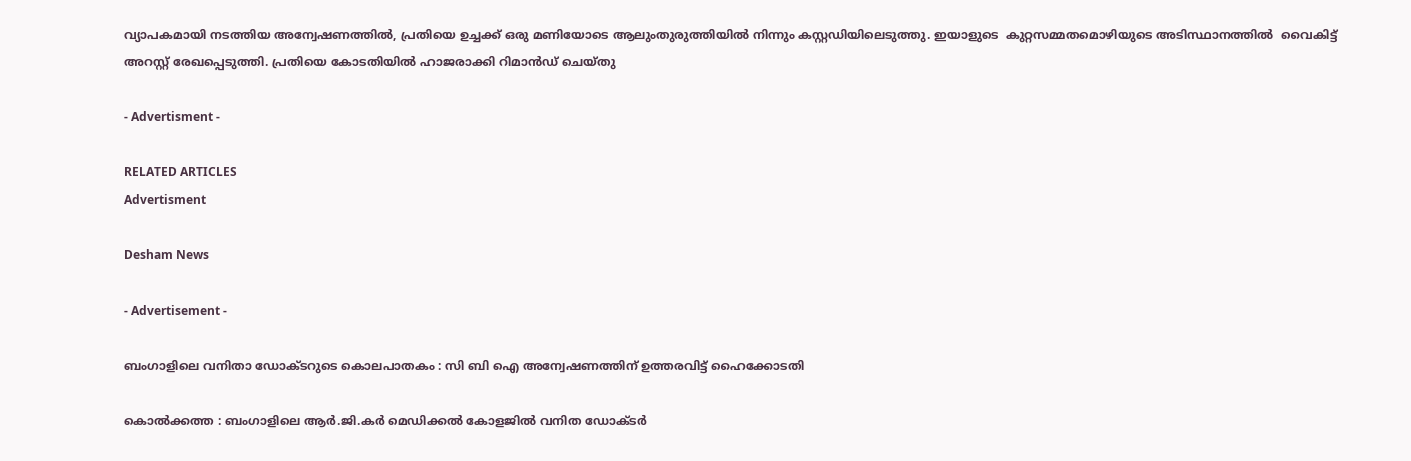വ്യാപകമായി നടത്തിയ അന്വേഷണത്തിൽ, പ്രതിയെ ഉച്ചക്ക് ഒരു മണിയോടെ ആലുംതുരുത്തിയിൽ നിന്നും കസ്റ്റഡിയിലെടുത്തു. ഇയാളുടെ  കുറ്റസമ്മതമൊഴിയുടെ അടിസ്ഥാനത്തിൽ  വൈകിട്ട്  അറസ്റ്റ് രേഖപ്പെടുത്തി. പ്രതിയെ കോടതിയിൽ ഹാജരാക്കി റിമാൻഡ് ചെയ്തു

- Advertisment -

RELATED ARTICLES
Advertisment

Desham News

- Advertisement -

ബംഗാളിലെ വനിതാ ഡോക്ടറുടെ കൊലപാതകം : സി ബി ഐ അന്വേഷണത്തിന് ഉത്തരവിട്ട് ഹൈക്കോടതി

കൊൽക്കത്ത : ബംഗാളിലെ ആർ.ജി.കർ മെഡിക്കൽ കോളജിൽ വനിത ഡോക്ടർ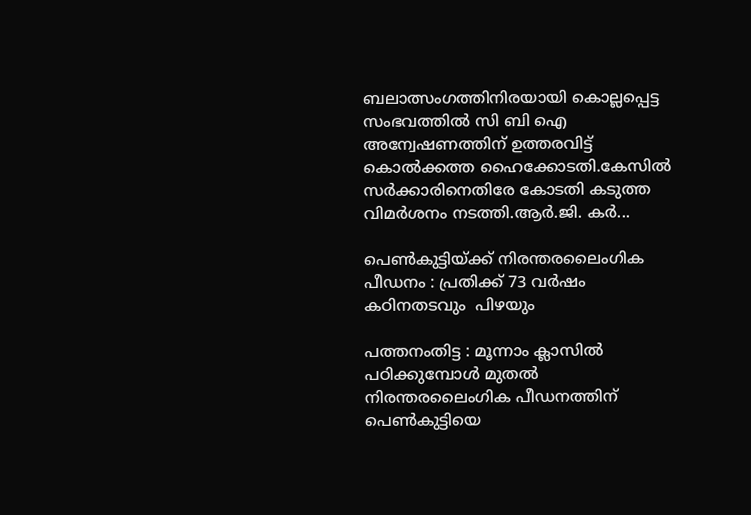ബലാത്സംഗത്തിനിരയായി കൊല്ലപ്പെട്ട സംഭവത്തിൽ സി ബി ഐ അന്വേഷണത്തിന് ഉത്തരവിട്ട് കൊൽക്കത്ത ഹൈക്കോടതി.കേസിൽ സർക്കാരിനെതിരേ കോടതി കടുത്ത വിമർശനം നടത്തി.ആര്‍.ജി. കര്‍...

പെൺകുട്ടിയ്ക്ക് നിരന്തരലൈംഗിക പീഡനം : പ്രതിക്ക് 73 വർഷം കഠിനതടവും  പിഴയും

പത്തനംതിട്ട : മൂന്നാം ക്ലാസിൽ പഠിക്കുമ്പോൾ മുതൽ നിരന്തരലൈംഗിക പീഡനത്തിന് പെൺകുട്ടിയെ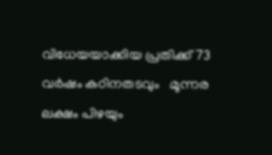വിധേയയാക്കിയ പ്രതിക്ക് 73 വർഷം കഠിനതടവും   മൂന്നര ലക്ഷം പിഴയും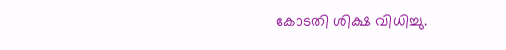കോടതി ശിക്ഷ വിധിച്ചു.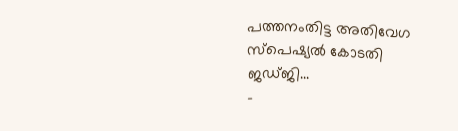പത്തനംതിട്ട അതിവേഗ സ്പെഷ്യൽ കോടതി ജഡ്ജി...
-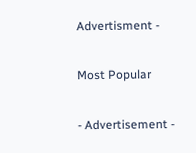Advertisment -

Most Popular

- Advertisement -